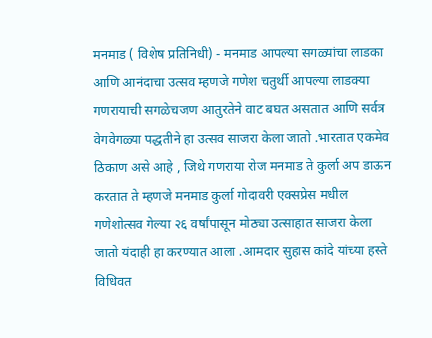मनमाड ( विशेष प्रतिनिधी) - मनमाड आपल्या सगळ्यांचा लाडका आणि आनंदाचा उत्सव म्हणजे गणेश चतुर्थी आपल्या लाडक्या गणरायाची सगळेचजण आतुरतेने वाट बघत असतात आणि सर्वत्र वेगवेगळ्या पद्धतीने हा उत्सव साजरा केला जातो .भारतात एकमेव ठिकाण असे आहे , जिथे गणराया रोज मनमाड ते कुर्ला अप डाऊन करतात ते म्हणजे मनमाड कुर्ला गोदावरी एक्सप्रेस मधील गणेशोत्सव गेल्या २६ वर्षांपासून मोठ्या उत्साहात साजरा केला जातो यंदाही हा करण्यात आला .आमदार सुहास कांदे यांच्या हस्ते विधिवत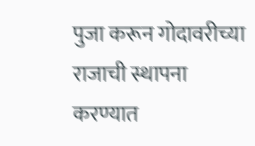पुजा करून गोदावरीच्या राजाची स्थापना करण्यात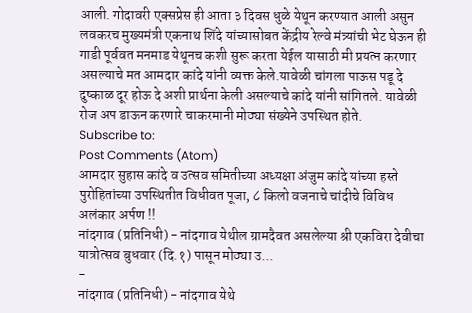आली. गोदावरी एक्सप्रेस ही आता ३ दिवस धुळे येथून करण्यात आली असुन लवकरच मुख्यमंत्री एकनाथ शिंदे यांच्यासोबत केंद्रीय रेल्वे मंत्र्यांची भेट घेऊन ही गाडी पूर्ववत मनमाड येथूनच कशी सुरू करता येईल यासाठी मी प्रयत्न करणार असल्याचे मत आमदार कांदे यांनी व्यक्त केले.यावेळी चांगला पाऊस पडू दे दुष्काळ दूर होऊ दे अशी प्रार्थना केली असल्याचे कांदे यांनी सांगितले. यावेळी रोज अप डाऊन करणारे चाकरमानी मोठ्या संख्येने उपस्थित होते.
Subscribe to:
Post Comments (Atom)
आमदार सुहास कांदे व उत्सव समितीच्या अध्यक्षा अंजुम कांदे यांच्या हस्ते पुरोहितांच्या उपस्थितीत विधीवत पूजा, ८ किलो वजनाचे चांदीचे विविध अलंकार अर्पण !!
नांदगाव (प्रतिनिधी) - नांदगाव येथील ग्रामदैवत असलेल्या श्री एकविरा देवीचा यात्रोत्सव बुधवार (दि.१) पासून मोठ्या उ...
-
नांदगाव (प्रतिनिधी) - नांदगाव येथे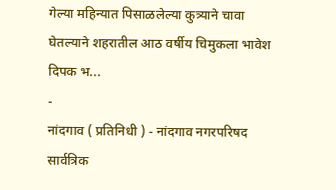गेल्या महिन्यात पिसाळलेल्या कुत्र्याने चावा घेतल्याने शहरातील आठ वर्षीय चिमुकला भावेश दिपक भ...
-
नांदगाव ( प्रतिनिधी ) - नांदगाव नगरपरिषद सार्वत्रिक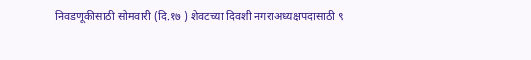निवडणूकीसाठी सोमवारी (दि.१७ ) शेवटच्या दिवशी नगराअध्यक्षपदासाठी ९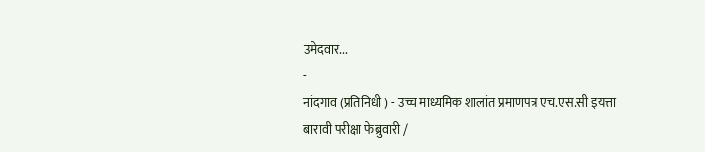उमेदवार...
-
नांदगाव (प्रतिनिधी ) - उच्च माध्यमिक शालांत प्रमाणपत्र एच.एस.सी इयत्ता बारावी परीक्षा फेब्रुवारी /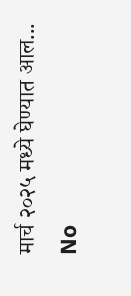मार्च २०२५ मध्ये घेण्यात आल...
No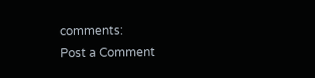comments:
Post a Comment